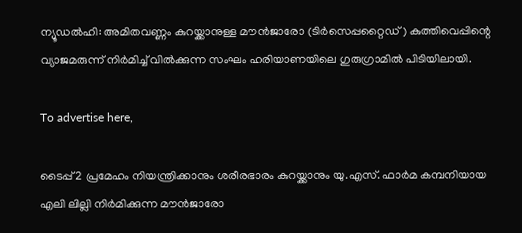ന്യൂഡൽഹി: അമിതവണ്ണം കുറയ്ക്കാനുള്ള മൗൻജാരോ (ടിർസെപ്പറ്റൈഡ്) കുത്തിവെപ്പിന്റെ വ്യാജമരുന്ന് നിർമിച്ച് വിൽക്കുന്ന സംഘം ഹരിയാണയിലെ ഗുരുഗ്രാമിൽ പിടിയിലായി.

To advertise here,

ടൈപ്പ് 2 പ്രമേഹം നിയന്ത്രിക്കാനും ശരീരഭാരം കുറയ്ക്കാനും യു.എസ്. ഫാർമ കമ്പനിയായ എലി ലില്ലി നിർമിക്കുന്ന മൗൻജാരോ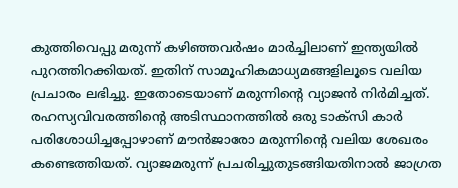കുത്തിവെപ്പു മരുന്ന് കഴിഞ്ഞവർഷം മാർച്ചിലാണ് ഇന്ത്യയിൽ പുറത്തിറക്കിയത്. ഇതിന് സാമൂഹികമാധ്യമങ്ങളിലൂടെ വലിയ പ്രചാരം ലഭിച്ചു. ഇതോടെയാണ് മരുന്നിന്റെ വ്യാജൻ നിർമിച്ചത്. രഹസ്യവിവരത്തിന്റെ അടിസ്ഥാനത്തിൽ ഒരു ടാക്സി കാർ പരിശോധിച്ചപ്പോഴാണ് മൗൻജാരോ മരുന്നിന്റെ വലിയ ശേഖരം കണ്ടെത്തിയത്. വ്യാജമരുന്ന് പ്രചരിച്ചുതുടങ്ങിയതിനാൽ ജാഗ്രത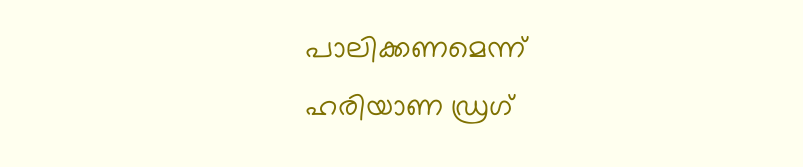പാലിക്കണമെന്ന് ഹരിയാണ ഡ്രഗ്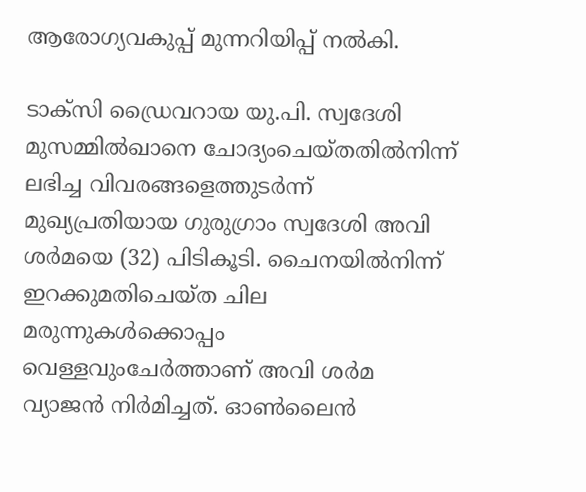ആരോഗ്യവകുപ്പ് മുന്നറിയിപ്പ് നൽകി.

ടാക്സി ഡ്രൈവറായ യു.പി. സ്വദേശി മുസമ്മിൽഖാനെ ചോദ്യംചെയ്തതിൽനിന്ന് ലഭിച്ച വിവരങ്ങളെത്തുടർന്ന്‌ മുഖ്യപ്രതിയായ ഗുരുഗ്രാം സ്വദേശി അവി ശർമയെ (32) പിടികൂടി. ചൈനയിൽനിന്ന് ഇറക്കുമതിചെയ്ത ചില മരുന്നുകൾക്കൊപ്പം വെള്ളവുംചേർത്താണ് അവി ശർമ വ്യാജൻ നിർമിച്ചത്. ഓൺലൈൻ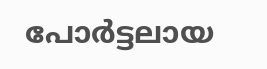പോർട്ടലായ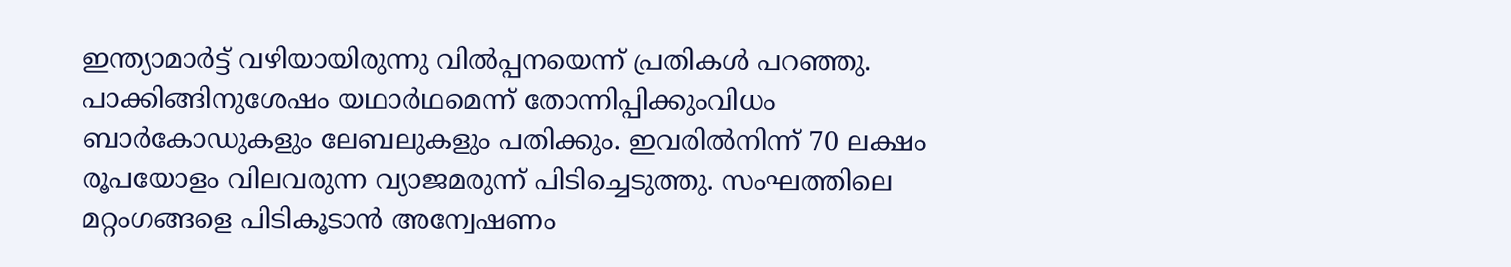ഇന്ത്യാമാർട്ട് വഴിയായിരുന്നു വിൽപ്പനയെന്ന് പ്രതികൾ പറഞ്ഞു. പാക്കിങ്ങിനുശേഷം യഥാർഥമെന്ന് തോന്നിപ്പിക്കുംവിധം ബാർകോഡുകളും ലേബലുകളും പതിക്കും. ഇവരിൽനിന്ന് 70 ലക്ഷം രൂപയോളം വിലവരുന്ന വ്യാജമരുന്ന് പിടിച്ചെടുത്തു. സംഘത്തിലെ മറ്റംഗങ്ങളെ പിടികൂടാൻ അന്വേഷണം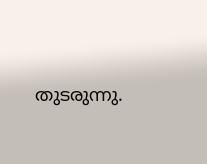തുടരുന്നു.